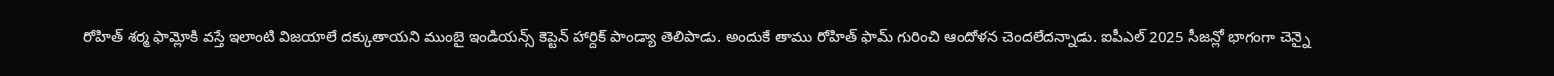రోహిత్ శర్మ ఫామ్లోకి వస్తే ఇలాంటి విజయాలే దక్కుతాయని ముంబై ఇండియన్స్ కెప్టెన్ హార్దిక్ పాండ్యా తెలిపాడు. అందుకే తాము రోహిత్ ఫామ్ గురించి ఆందోళన చెందలేదన్నాడు. ఐపీఎల్ 2025 సీజన్లో భాగంగా చెన్నై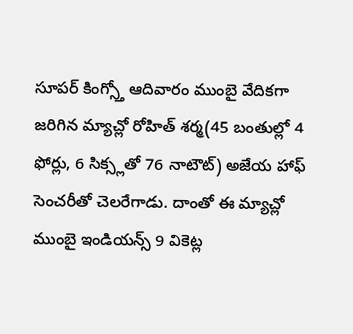సూపర్ కింగ్స్తో ఆదివారం ముంబై వేదికగా జరిగిన మ్యాచ్లో రోహిత్ శర్మ(45 బంతుల్లో 4 ఫోర్లు, 6 సిక్స్లతో 76 నాటౌట్) అజేయ హాఫ్ సెంచరీతో చెలరేగాడు. దాంతో ఈ మ్యాచ్లో ముంబై ఇండియన్స్ 9 వికెట్ల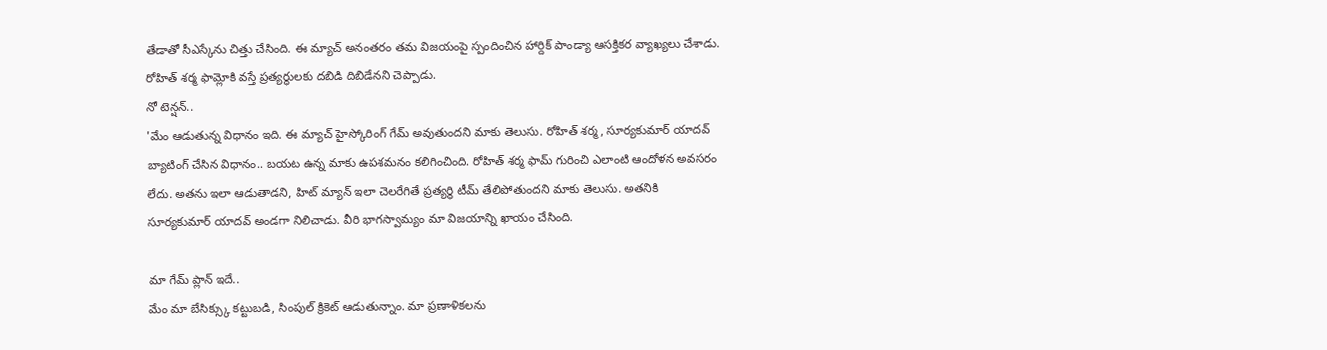తేడాతో సీఎస్కేను చిత్తు చేసింది. ఈ మ్యాచ్ అనంతరం తమ విజయంపై స్పందించిన హార్దిక్ పాండ్యా ఆసక్తికర వ్యాఖ్యలు చేశాడు. రోహిత్ శర్మ ఫామ్లోకి వస్తే ప్రత్యర్థులకు దబిడి దిబిడేనని చెప్పాడు.
నో టెన్షన్..
'మేం ఆడుతున్న విధానం ఇది. ఈ మ్యాచ్ హైస్కోరింగ్ గేమ్ అవుతుందని మాకు తెలుసు. రోహిత్ శర్మ, సూర్యకుమార్ యాదవ్ బ్యాటింగ్ చేసిన విధానం.. బయట ఉన్న మాకు ఉపశమనం కలిగించింది. రోహిత్ శర్మ ఫామ్ గురించి ఎలాంటి ఆందోళన అవసరం లేదు. అతను ఇలా ఆడుతాడని, హిట్ మ్యాన్ ఇలా చెలరేగితే ప్రత్యర్థి టీమ్ తేలిపోతుందని మాకు తెలుసు. అతనికి సూర్యకుమార్ యాదవ్ అండగా నిలిచాడు. వీరి భాగస్వామ్యం మా విజయాన్ని ఖాయం చేసింది.

మా గేమ్ ప్లాన్ ఇదే..
మేం మా బేసిక్స్కు కట్టుబడి, సింపుల్ క్రికెట్ ఆడుతున్నాం. మా ప్రణాళికలను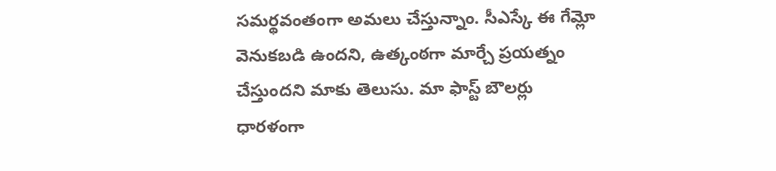సమర్థవంతంగా అమలు చేస్తున్నాం. సీఎస్కే ఈ గేమ్లో వెనుకబడి ఉందని, ఉత్కంఠగా మార్చే ప్రయత్నం చేస్తుందని మాకు తెలుసు. మా ఫాస్ట్ బౌలర్లు ధారళంగా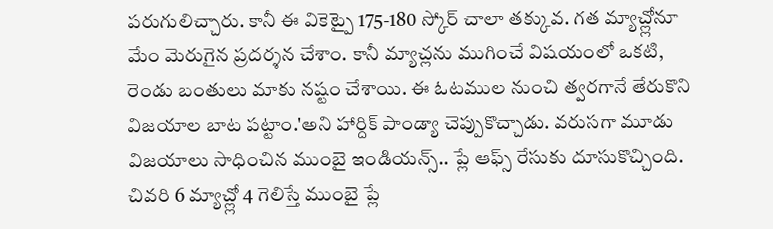పరుగులిచ్చారు. కానీ ఈ వికెట్పై 175-180 స్కోర్ చాలా తక్కువ. గత మ్యాచ్ల్లోనూ మేం మెరుగైన ప్రదర్శన చేశాం. కానీ మ్యాచ్లను ముగించే విషయంలో ఒకటి, రెండు బంతులు మాకు నష్టం చేశాయి. ఈ ఓటముల నుంచి త్వరగానే తేరుకొని విజయాల బాట పట్టాం.'అని హార్దిక్ పాండ్యా చెప్పుకొచ్చాడు. వరుసగా మూడు విజయాలు సాధించిన ముంబై ఇండియన్స్.. ప్లే ఆఫ్స్ రేసుకు దూసుకొచ్చింది. చివరి 6 మ్యాచ్ల్లో 4 గెలిస్తే ముంబై ప్లే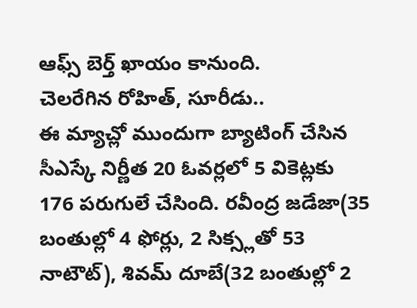ఆఫ్స్ బెర్త్ ఖాయం కానుంది.
చెలరేగిన రోహిత్, సూరీడు..
ఈ మ్యాచ్లో ముందుగా బ్యాటింగ్ చేసిన సీఎస్కే నిర్ణీత 20 ఓవర్లలో 5 వికెట్లకు 176 పరుగులే చేసింది. రవీంద్ర జడేజా(35 బంతుల్లో 4 ఫోర్లు, 2 సిక్స్లతో 53 నాటౌట్), శివమ్ దూబే(32 బంతుల్లో 2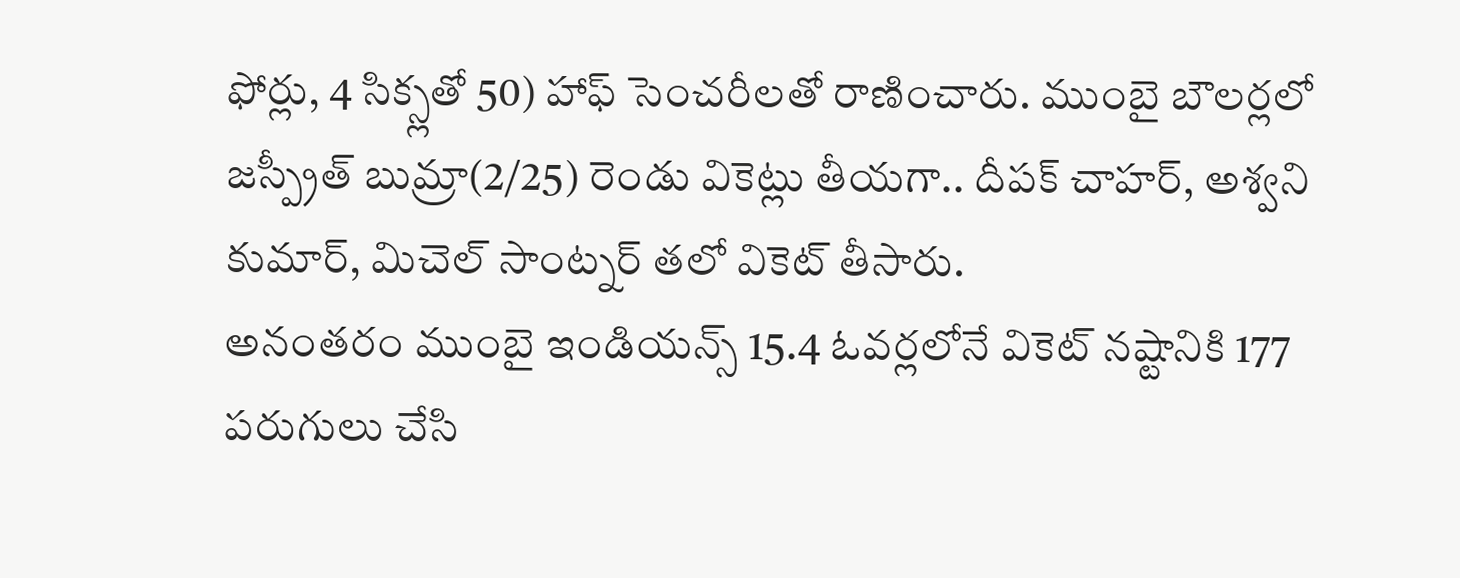ఫోర్లు, 4 సిక్స్లతో 50) హాఫ్ సెంచరీలతో రాణించారు. ముంబై బౌలర్లలో జస్ప్రీత్ బుమ్రా(2/25) రెండు వికెట్లు తీయగా.. దీపక్ చాహర్, అశ్వని కుమార్, మిచెల్ సాంట్నర్ తలో వికెట్ తీసారు.
అనంతరం ముంబై ఇండియన్స్ 15.4 ఓవర్లలోనే వికెట్ నష్టానికి 177 పరుగులు చేసి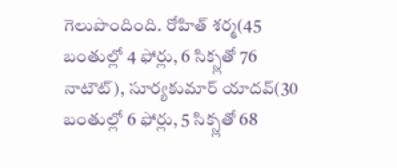గెలుపొందింది. రోహిత్ శర్మ(45 బంతుల్లో 4 ఫోర్లు, 6 సిక్స్లతో 76 నాటౌట్), సూర్యకుమార్ యాదవ్(30 బంతుల్లో 6 ఫోర్లు, 5 సిక్స్లతో 68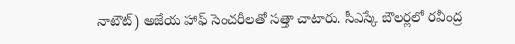నాటౌట్) అజేయ హాఫ్ సెంచరీలతో సత్తా చాటారు. సీఎస్కే బౌలర్లలో రవీంద్ర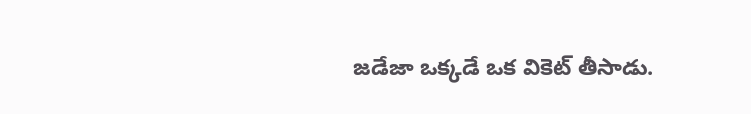జడేజా ఒక్కడే ఒక వికెట్ తీసాడు.